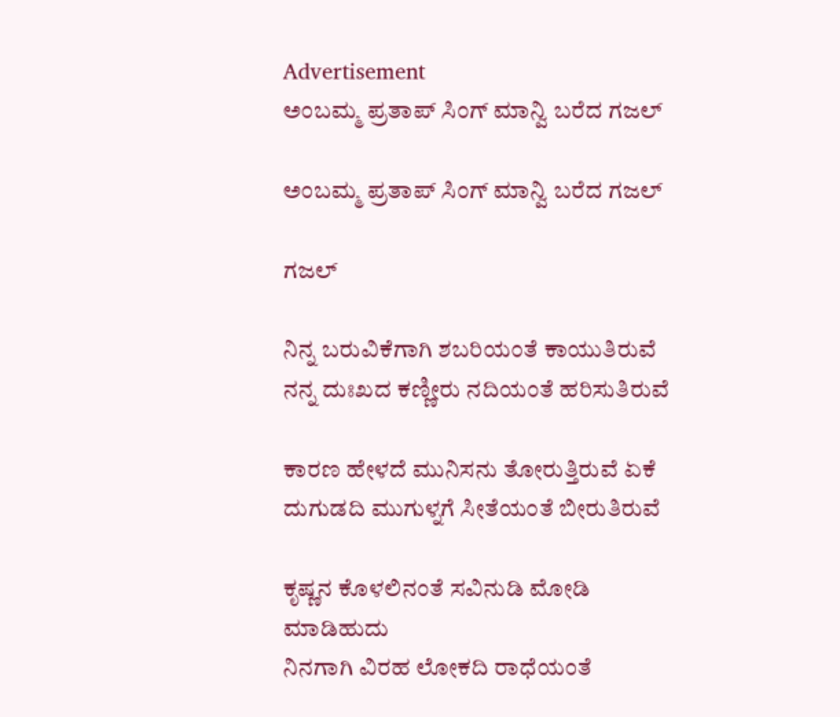Advertisement
ಅಂಬಮ್ಮ ಪ್ರತಾಪ್ ಸಿಂಗ್ ಮಾನ್ವಿ ಬರೆದ ಗಜಲ್

ಅಂಬಮ್ಮ ಪ್ರತಾಪ್ ಸಿಂಗ್ ಮಾನ್ವಿ ಬರೆದ ಗಜಲ್

ಗಜಲ್

ನಿನ್ನ ಬರುವಿಕೆಗಾಗಿ ಶಬರಿಯಂತೆ ಕಾಯುತಿರುವೆ
ನನ್ನ ದುಃಖದ ಕಣ್ಣೀರು ನದಿಯಂತೆ ಹರಿಸುತಿರುವೆ

ಕಾರಣ ಹೇಳದೆ ಮುನಿಸನು ತೋರುತ್ತಿರುವೆ ಏಕೆ
ದುಗುಡದಿ ಮುಗುಳ್ನಗೆ ಸೀತೆಯಂತೆ ಬೀರುತಿರುವೆ

ಕೃಷ್ಣನ ಕೊಳಲಿನಂತೆ ಸವಿನುಡಿ ಮೋಡಿ ಮಾಡಿಹುದು
ನಿನಗಾಗಿ ವಿರಹ ಲೋಕದಿ ರಾಧೆಯಂತೆ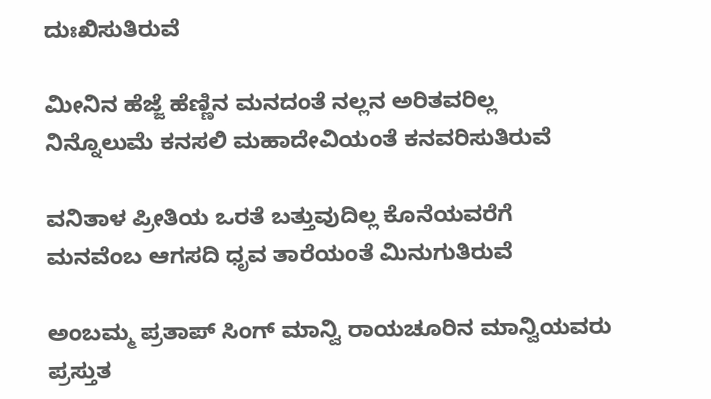ದುಃಖಿಸುತಿರುವೆ

ಮೀನಿನ ಹೆಜ್ಜೆ ಹೆಣ್ಣಿನ ಮನದಂತೆ ನಲ್ಲನ ಅರಿತವರಿಲ್ಲ
ನಿನ್ನೊಲುಮೆ ಕನಸಲಿ ಮಹಾದೇವಿಯಂತೆ ಕನವರಿಸುತಿರುವೆ

ವನಿತಾಳ ಪ್ರೀತಿಯ ಒರತೆ ಬತ್ತುವುದಿಲ್ಲ ಕೊನೆಯವರೆಗೆ
ಮನವೆಂಬ ಆಗಸದಿ ಧೃವ ತಾರೆಯಂತೆ ಮಿನುಗುತಿರುವೆ

ಅಂಬಮ್ಮ ಪ್ರತಾಪ್ ಸಿಂಗ್ ಮಾನ್ವಿ ರಾಯಚೂರಿನ ಮಾನ್ವಿಯವರು
ಪ್ರಸ್ತುತ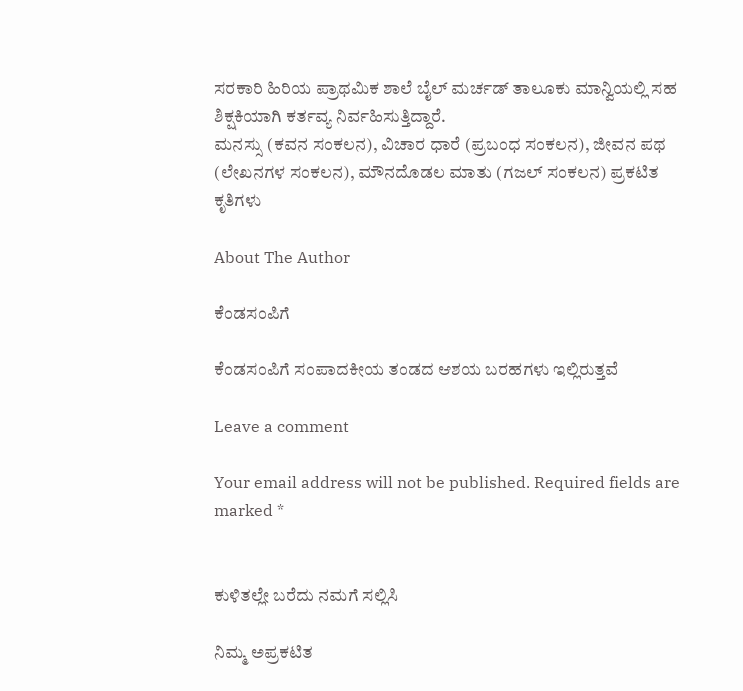ಸರಕಾರಿ ಹಿರಿಯ ಪ್ರಾಥಮಿಕ ಶಾಲೆ ಬೈಲ್ ಮರ್ಚಡ್ ತಾಲೂಕು ಮಾನ್ವಿಯಲ್ಲಿ ಸಹ ಶಿಕ್ಷಕಿಯಾಗಿ ಕರ್ತವ್ಯ ನಿರ್ವಹಿಸುತ್ತಿದ್ದಾರೆ.
ಮನಸ್ಸು (ಕವನ ಸಂಕಲನ), ವಿಚಾರ ಧಾರೆ (ಪ್ರಬಂಧ ಸಂಕಲನ), ಜೀವನ ಪಥ (ಲೇಖನಗಳ ಸಂಕಲನ), ಮೌನದೊಡಲ ಮಾತು (ಗಜಲ್ ಸಂಕಲನ) ಪ್ರಕಟಿತ ಕೃತಿಗಳು

About The Author

ಕೆಂಡಸಂಪಿಗೆ

ಕೆಂಡಸಂಪಿಗೆ ಸಂಪಾದಕೀಯ ತಂಡದ ಆಶಯ ಬರಹಗಳು ಇಲ್ಲಿರುತ್ತವೆ

Leave a comment

Your email address will not be published. Required fields are marked *


ಕುಳಿತಲ್ಲೇ ಬರೆದು ನಮಗೆ ಸಲ್ಲಿಸಿ

ನಿಮ್ಮ ಅಪ್ರಕಟಿತ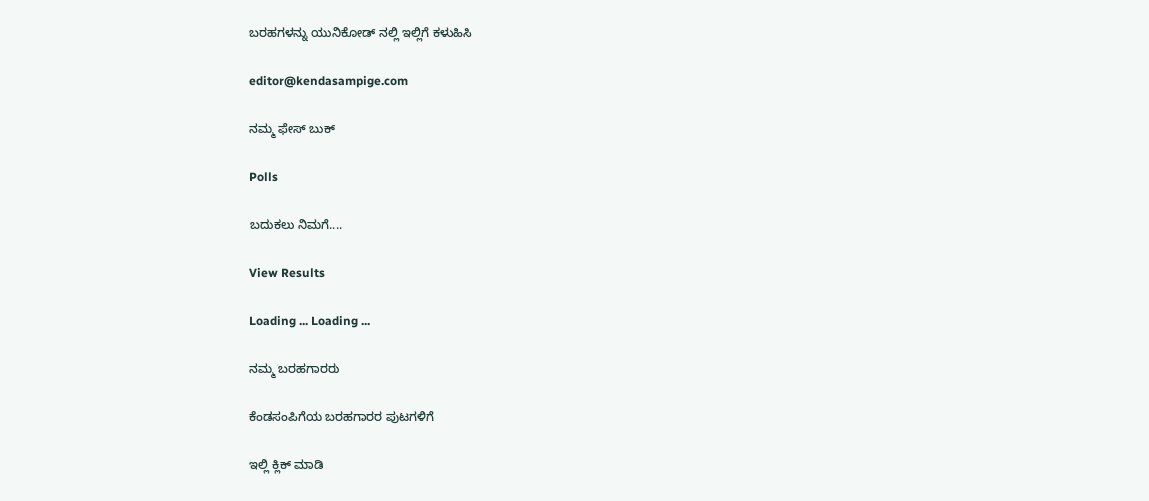ಬರಹಗಳನ್ನು ಯುನಿಕೋಡ್ ನಲ್ಲಿ ಇಲ್ಲಿಗೆ ಕಳುಹಿಸಿ

editor@kendasampige.com

ನಮ್ಮ ಫೇಸ್ ಬುಕ್

Polls

ಬದುಕಲು ನಿಮಗೆ....

View Results

Loading ... Loading ...

ನಮ್ಮ ಬರಹಗಾರರು

ಕೆಂಡಸಂಪಿಗೆಯ ಬರಹಗಾರರ ಪುಟಗಳಿಗೆ

ಇಲ್ಲಿ ಕ್ಲಿಕ್ ಮಾಡಿ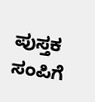ಪುಸ್ತಕ ಸಂಪಿಗೆ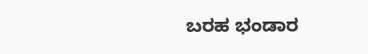ಬರಹ ಭಂಡಾರ